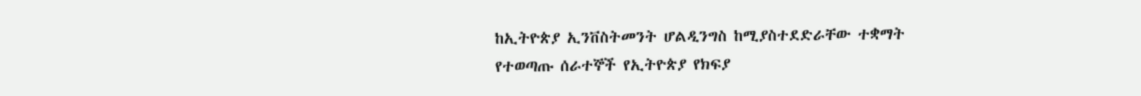ከኢትዮጵያ ኢንቨስትመንት ሆልዲንግስ ከሚያስተደድራቸው ተቋማት የተወጣጡ ሰራተኞች የኢትዮጵያ የክፍያ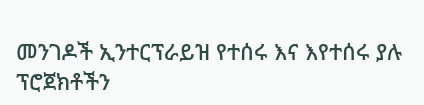መንገዶች ኢንተርፕራይዝ የተሰሩ እና እየተሰሩ ያሉ ፕሮጀክቶችን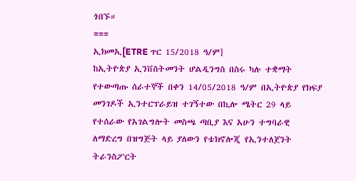ጎበኙ።
===
ኢክመኢ[ETRE ጥር 15/2018 ዓ/ም]
ከኢትዮጵያ ኢንቨስትመንት ሆልዲንግስ በስሩ ካሉ ተቋማት የተውጣጡ ሰራተኞች በቀን 14/05/2018 ዓ/ም በኢትዮጵያ የክፍያ መንገዶች ኢንተርፕራይዝ ተገኝተው በኪሎ ሜትር 29 ላይ የተሰራው የአገልግሎት መስጫ ጣቢያ እና አሁን ተግባራዊ ለማድረግ በዝግጅት ላይ ያለውን የቴክኖሎጂ የኢንተለጀንት ትራንስፖርት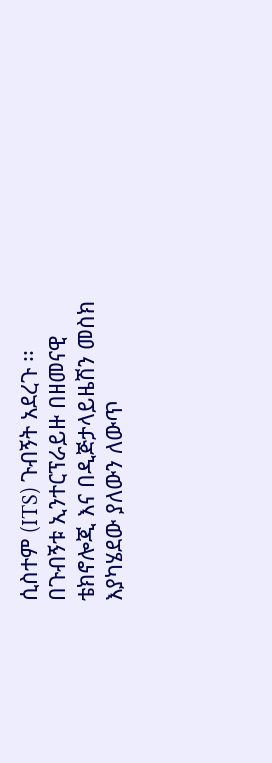ሲስተም (ITS) ጉብኝት አደረጉ ፡፡
በጉብኝቱ ኢንተርፕራይዙ በዘመናዊ ቴክኖሎጂ እና በዲጅታላይዜሽን መስክ እያካሄደው ያለውን ለውጥ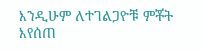እንዲሁም ለተገልጋዮቹ ምቾት እየሰጠ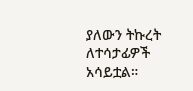ያለውን ትኩረት ለተሳታፊዎች አሳይቷል።